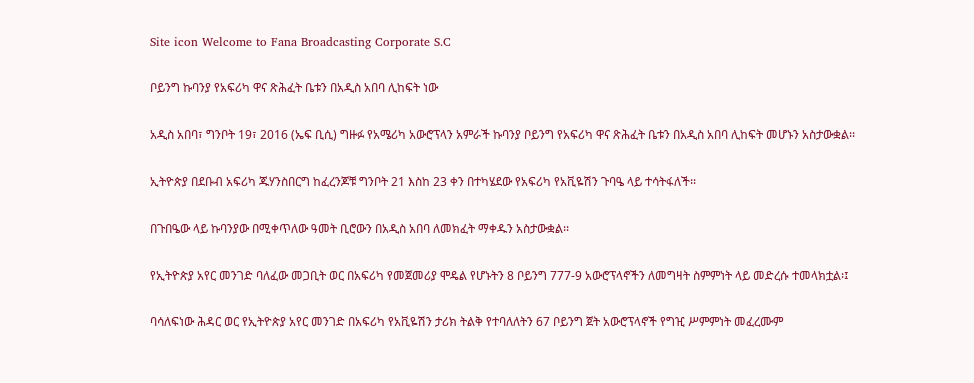Site icon Welcome to Fana Broadcasting Corporate S.C

ቦይንግ ኩባንያ የአፍሪካ ዋና ጽሕፈት ቤቱን በአዲስ አበባ ሊከፍት ነው

አዲስ አበባ፣ ግንቦት 19፣ 2016 (ኤፍ ቢሲ) ግዙፉ የአሜሪካ አውሮፕላን አምራች ኩባንያ ቦይንግ የአፍሪካ ዋና ጽሕፈት ቤቱን በአዲስ አበባ ሊከፍት መሆኑን አስታውቋል፡፡

ኢትዮጵያ በደቡብ አፍሪካ ጁሃንስበርግ ከፈረንጆቹ ግንቦት 21 እስከ 23 ቀን በተካሄደው የአፍሪካ የአቪዬሽን ጉባዔ ላይ ተሳትፋለች፡፡

በጉበዔው ላይ ኩባንያው በሚቀጥለው ዓመት ቢሮውን በአዲስ አበባ ለመክፈት ማቀዱን አስታውቋል፡፡

የኢትዮጵያ አየር መንገድ ባለፈው መጋቢት ወር በአፍሪካ የመጀመሪያ ሞዴል የሆኑትን 8 ቦይንግ 777-9 አውሮፕላኖችን ለመግዛት ስምምነት ላይ መድረሱ ተመላክቷል፡፤

ባሳለፍነው ሕዳር ወር የኢትዮጵያ አየር መንገድ በአፍሪካ የአቪዬሽን ታሪክ ትልቅ የተባለለትን 67 ቦይንግ ጀት አውሮፕላኖች የግዢ ሥምምነት መፈረሙም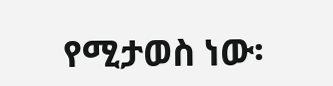የሚታወስ ነው፡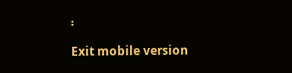፡

Exit mobile version